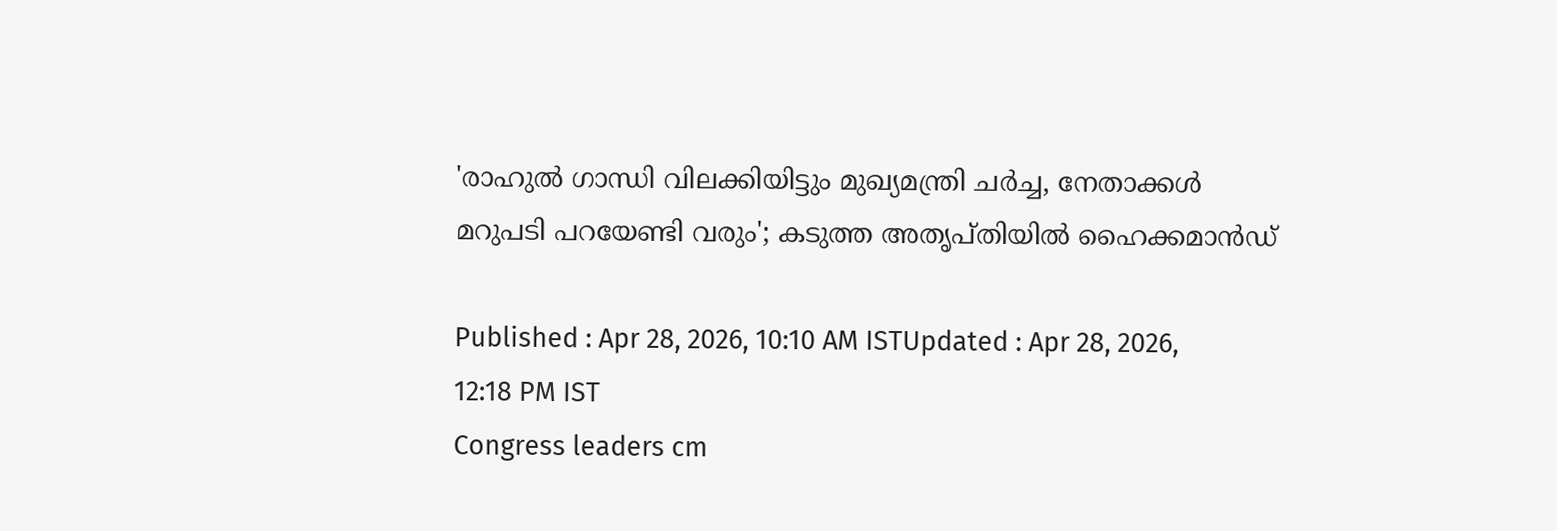'രാഹുൽ ഗാന്ധി വിലക്കിയിട്ടും മുഖ്യമന്ത്രി ചർച്ച, നേതാക്കൾ മറുപടി പറയേണ്ടി വരും'; കടുത്ത അതൃപ്തിയിൽ ഹൈക്കമാൻഡ്

Published : Apr 28, 2026, 10:10 AM ISTUpdated : Apr 28, 2026, 12:18 PM IST
Congress leaders cm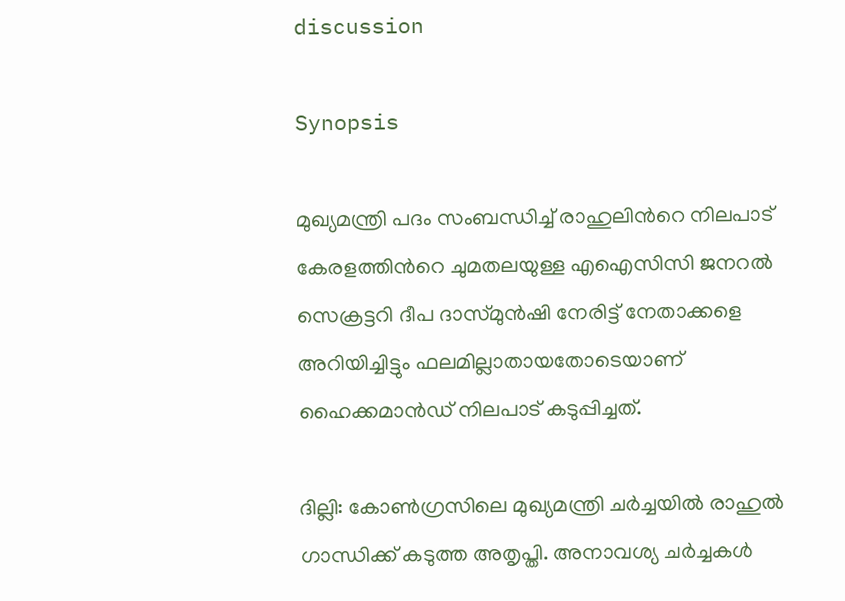discussion

Synopsis

മുഖ്യമന്ത്രി പദം സംബന്ധിച്ച് രാഹുലിന്‍റെ നിലപാട് കേരളത്തിന്‍റെ ചുമതലയുള്ള എഐസിസി ജനറൽ സെക്രട്ടറി ദീപ ദാസ്മുൻഷി നേരിട്ട് നേതാക്കളെ അറിയിച്ചിട്ടും ഫലമില്ലാതായതോടെയാണ് ഹൈക്കമാൻഡ് നിലപാട് കടുപ്പിച്ചത്.

ദില്ലി: കോണ്‍ഗ്രസിലെ മുഖ്യമന്ത്രി ചര്‍ച്ചയില്‍ രാഹുല്‍ ഗാന്ധിക്ക് കടുത്ത അതൃപ്തി. അനാവശ്യ ചര്‍ച്ചകള്‍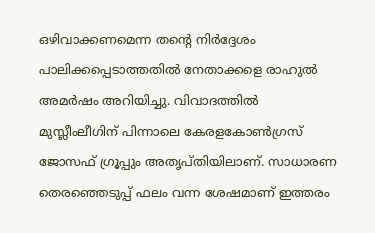ഒഴിവാക്കണമെന്ന തന്‍റെ നിര്‍ദ്ദേശം പാലിക്കപ്പെടാത്തതില്‍ നേതാക്കളെ രാഹുല്‍ അമര്‍ഷം അറിയിച്ചു. വിവാദത്തില്‍ മുസ്ലീംലീഗിന് പിന്നാലെ കേരളകോണ്‍ഗ്രസ് ജോസഫ് ഗ്രൂപ്പും അതൃപ്തിയിലാണ്. സാധാരണ തെരഞ്ഞെടുപ്പ് ഫലം വന്ന ശേഷമാണ് ഇത്തരം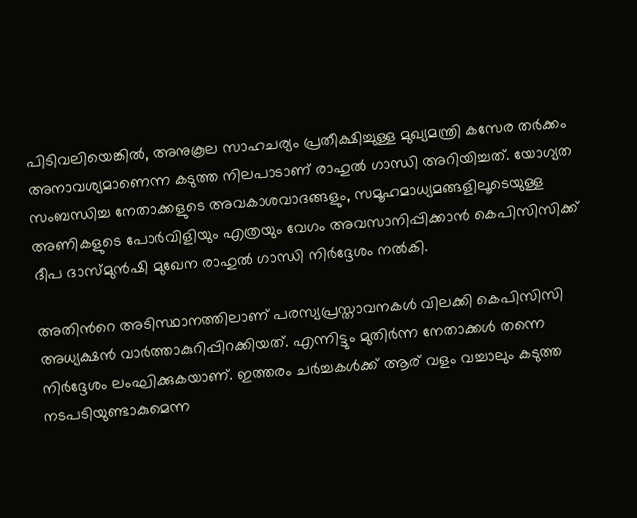പിടിവലിയെങ്കില്‍, അനുകൂല സാഹചര്യം പ്രതീക്ഷിച്ചുള്ള മുഖ്യമന്ത്രി കസേര തര്‍ക്കം അനാവശ്യമാണെന്ന കടുത്ത നിലപാടാണ് രാഹുല്‍ ഗാന്ധി അറിയിച്ചത്. യോഗ്യത സംബന്ധിച്ച നേതാക്കളുടെ അവകാശവാദങ്ങളും, സമൂഹമാധ്യമങ്ങളിലൂടെയുള്ള അണികളുടെ പോര്‍വിളിയും എത്രയും വേഗം അവസാനിപ്പിക്കാന്‍ കെപിസിസിക്ക് ദീപ ദാസ്മുന്‍ഷി മുഖേന രാഹുല്‍ ഗാന്ധി നിര്‍ദ്ദേശം നല്‍കി.

അതിന്‍റെ അടിസ്ഥാനത്തിലാണ് പരസ്യപ്രസ്താവനകള്‍ വിലക്കി കെപിസിസി അധ്യക്ഷന്‍ വാര്‍ത്താകുറിപ്പിറക്കിയത്. എന്നിട്ടും മുതിര്‍ന്ന നേതാക്കള്‍ തന്നെ നിര്‍ദ്ദേശം ലംഘിക്കുകയാണ്. ഇത്തരം ചര്‍ച്ചകള്‍ക്ക് ആര് വളം വച്ചാലും കടുത്ത നടപടിയുണ്ടാകുമെന്ന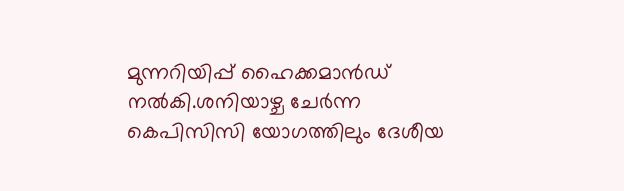മുന്നറിയിപ്പ് ഹൈക്കമാന്‍ഡ് നല്‍കി.ശനിയാഴ്ച ചേര്‍ന്ന കെപിസിസി യോഗത്തിലും ദേശീയ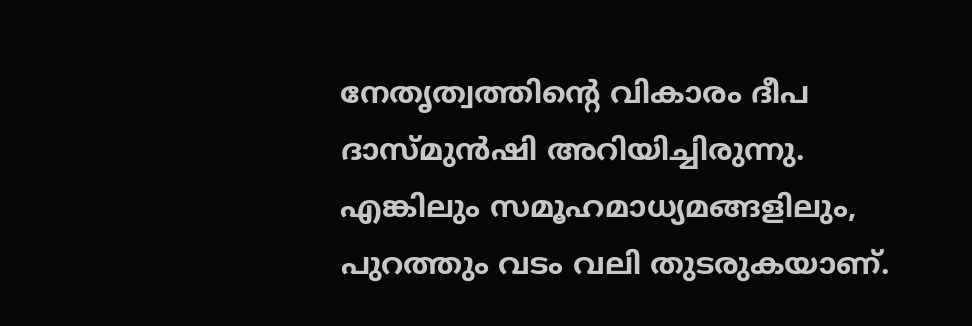നേതൃത്വത്തിന്‍റെ വികാരം ദീപ ദാസ്മുന്‍ഷി അറിയിച്ചിരുന്നു. എങ്കിലും സമൂഹമാധ്യമങ്ങളിലും, പുറത്തും വടം വലി തുടരുകയാണ്.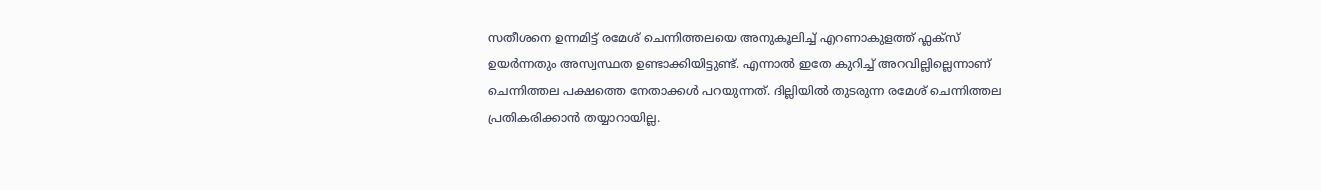സതീശനെ ഉന്നമിട്ട് രമേശ് ചെന്നിത്തലയെ അനുകൂലിച്ച് എറണാകുളത്ത് ഫ്ലക്സ് ഉയര്‍ന്നതും അസ്വസ്ഥത ഉണ്ടാക്കിയിട്ടുണ്ട്. എന്നാല്‍ ഇതേ കുറിച്ച് അറവില്ലില്ലെന്നാണ് ചെന്നിത്തല പക്ഷത്തെ നേതാക്കള്‍ പറയുന്നത്. ദില്ലിയില്‍ തുടരുന്ന രമേശ് ചെന്നിത്തല പ്രതികരിക്കാന്‍ തയ്യാറായില്ല.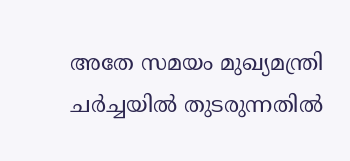അതേ സമയം മുഖ്യമന്ത്രി ചര്‍ച്ചയില്‍ തുടരുന്നതില്‍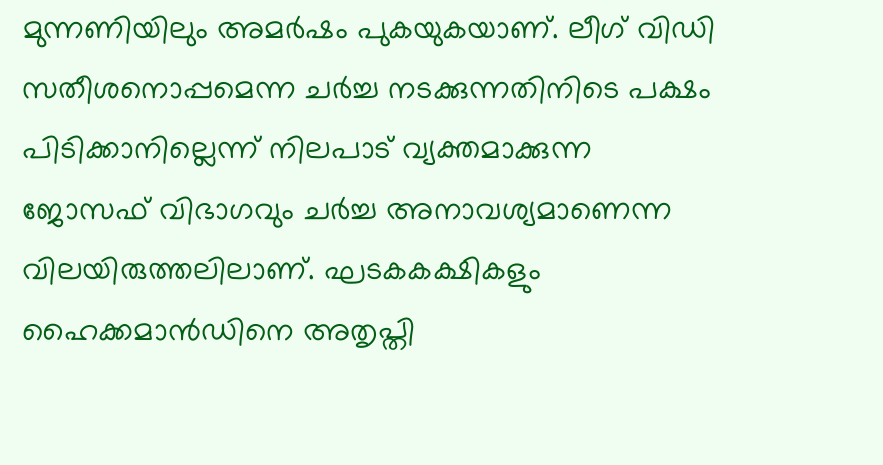മുന്നണിയിലും അമര്‍ഷം പുകയുകയാണ്. ലീഗ് വിഡി സതീശനൊപ്പമെന്ന ചര്‍ച്ച നടക്കുന്നതിനിടെ പക്ഷം പിടിക്കാനില്ലെന്ന് നിലപാട് വ്യക്തമാക്കുന്ന ജോസഫ് വിഭാഗവും ചര്‍ച്ച അനാവശ്യമാണെന്ന വിലയിരുത്തലിലാണ്. ഘടകകക്ഷികളും ഹൈക്കമാന്‍ഡിനെ അതൃപ്തി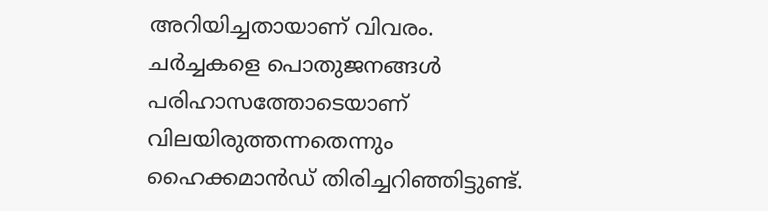അറിയിച്ചതായാണ് വിവരം. ചര്‍ച്ചകളെ പൊതുജനങ്ങള്‍ പരിഹാസത്തോടെയാണ് വിലയിരുത്തന്നതെന്നും ഹൈക്കമാന്‍ഡ് തിരിച്ചറിഞ്ഞിട്ടുണ്ട്.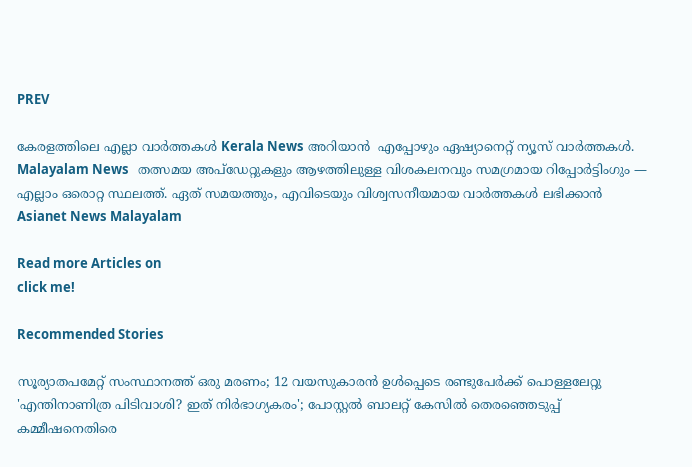PREV

കേരളത്തിലെ എല്ലാ വാർത്തകൾ Kerala News അറിയാൻ  എപ്പോഴും ഏഷ്യാനെറ്റ് ന്യൂസ് വാർത്തകൾ.  Malayalam News   തത്സമയ അപ്‌ഡേറ്റുകളും ആഴത്തിലുള്ള വിശകലനവും സമഗ്രമായ റിപ്പോർട്ടിംഗും — എല്ലാം ഒരൊറ്റ സ്ഥലത്ത്. ഏത് സമയത്തും, എവിടെയും വിശ്വസനീയമായ വാർത്തകൾ ലഭിക്കാൻ Asianet News Malayalam

Read more Articles on
click me!

Recommended Stories

സൂര്യാതപമേറ്റ് സംസ്ഥാനത്ത് ഒരു മരണം; 12 വയസുകാരൻ ഉള്‍പ്പെടെ രണ്ടുപേര്‍ക്ക് പൊള്ളലേറ്റു
'എന്തിനാണിത്ര പിടിവാശി? ഇത് നിര്‍ഭാഗ്യകരം'; പോസ്റ്റൽ ബാലറ്റ് കേസിൽ തെര‍ഞ്ഞെടുപ്പ് കമ്മീഷനെതിരെ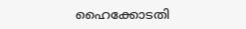ഹൈക്കോടതി